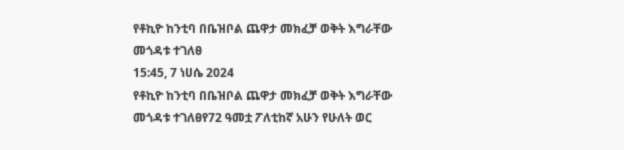የቶኪዮ ከንቲባ በቤዝቦል ጨዋታ መክፈቻ ወቅት እግራቸው መጎዳቱ ተገለፀ
15:45, 7 ነሀሴ 2024
የቶኪዮ ከንቲባ በቤዝቦል ጨዋታ መክፈቻ ወቅት እግራቸው መጎዳቱ ተገለፀየ72 ዓመቷ ፖለቲከኛ አሁን የሁለት ወር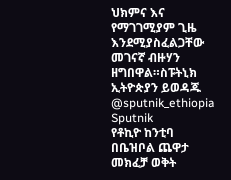ህክምና እና የማገገሚያም ጊዜ እንደሚያስፈልጋቸው መገናኛ ብዙሃን ዘግበዋል።ስፑትኒክ ኢትዮጵያን ይወዳጁ @sputnik_ethiopia
Sputnik
የቶኪዮ ከንቲባ በቤዝቦል ጨዋታ መክፈቻ ወቅት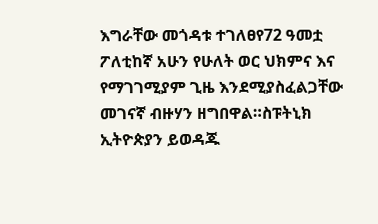እግራቸው መጎዳቱ ተገለፀየ72 ዓመቷ ፖለቲከኛ አሁን የሁለት ወር ህክምና እና የማገገሚያም ጊዜ እንደሚያስፈልጋቸው መገናኛ ብዙሃን ዘግበዋል።ስፑትኒክ ኢትዮጵያን ይወዳጁ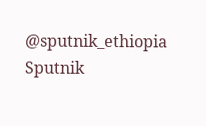@sputnik_ethiopia
Sputnik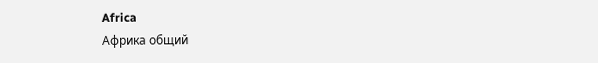Africa
Африка общий